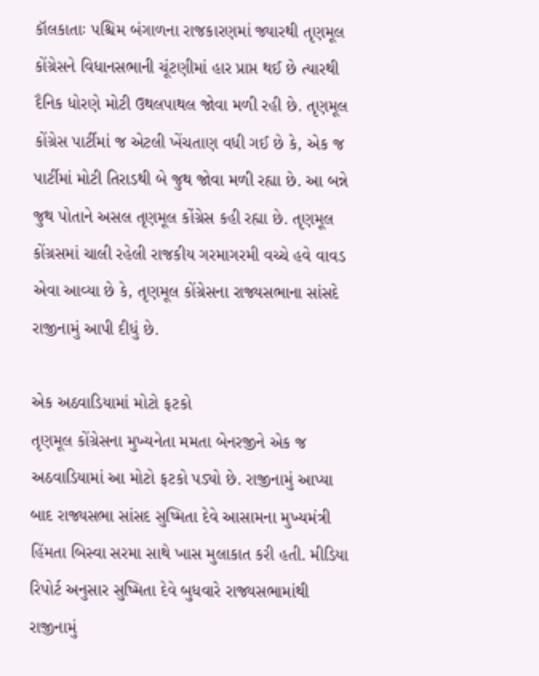કૉલકાતાઃ પશ્ચિમ બંગાળના રાજકારણમાં જ્યારથી તૃણમૂલ કોંગ્રેસને વિધાનસભાની ચૂંટણીમાં હાર પ્રાપ્ત થઈ છે ત્યારથી દૈનિક ધોરણે મોટી ઉથલપાથલ જોવા મળી રહી છે. તૃણમૂલ કોંગ્રેસ પાર્ટીમાં જ એટલી ખેંચતાણ વધી ગઈ છે કે, એક જ પાર્ટીમાં મોટી તિરાડથી બે જુથ જોવા મળી રહ્યા છે. આ બન્ને જુથ પોતાને અસલ તૃણમૂલ કોંગ્રેસ કહી રહ્યા છે. તૃણમૂલ કોંગ્રસમાં ચાલી રહેલી રાજકીય ગરમાગરમી વચ્ચે હવે વાવડ એવા આવ્યા છે કે, તૃણમૂલ કોંગ્રેસના રાજ્યસભાના સાંસદે રાજીનામું આપી દીધું છે.

એક અઠવાડિયામાં મોટો ફટકો
તૃણમૂલ કોંગ્રેસના મુખ્યનેતા મમતા બેનરજીને એક જ અઠવાડિયામાં આ મોટો ફટકો પડ્યો છે. રાજીનામું આપ્યા બાદ રાજ્યસભા સાંસદ સુષ્મિતા દેવે આસામના મુખ્યમંત્રી હિંમતા બિસ્વા સરમા સાથે ખાસ મુલાકાત કરી હતી. મીડિયા રિપોર્ટ અનુસાર સુષ્મિતા દેવે બુધવારે રાજ્યસભામાંથી રાજીનામું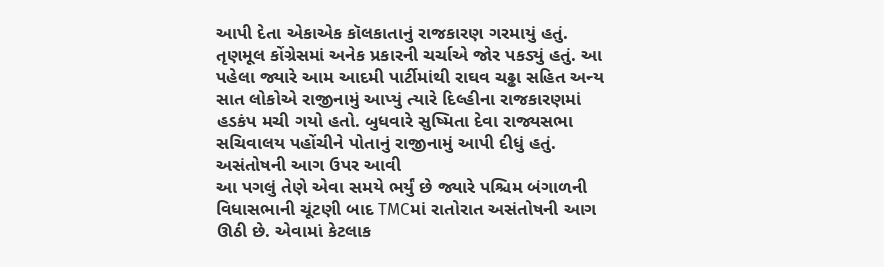આપી દેતા એકાએક કૉલકાતાનું રાજકારણ ગરમાયું હતું. તૃણમૂલ કોંગ્રેસમાં અનેક પ્રકારની ચર્ચાએ જોર પકડ્યું હતું. આ પહેલા જ્યારે આમ આદમી પાર્ટીમાંથી રાઘવ ચઢ્ઢા સહિત અન્ય સાત લોકોએ રાજીનામું આપ્યું ત્યારે દિલ્હીના રાજકારણમાં હડકંપ મચી ગયો હતો. બુધવારે સુષ્મિતા દેવા રાજ્યસભા સચિવાલય પહોંચીને પોતાનું રાજીનામું આપી દીધું હતું.
અસંતોષની આગ ઉપર આવી
આ પગલું તેણે એવા સમયે ભર્યું છે જ્યારે પશ્ચિમ બંગાળની વિધાસભાની ચૂંટણી બાદ TMCમાં રાતોરાત અસંતોષની આગ ઊઠી છે. એવામાં કેટલાક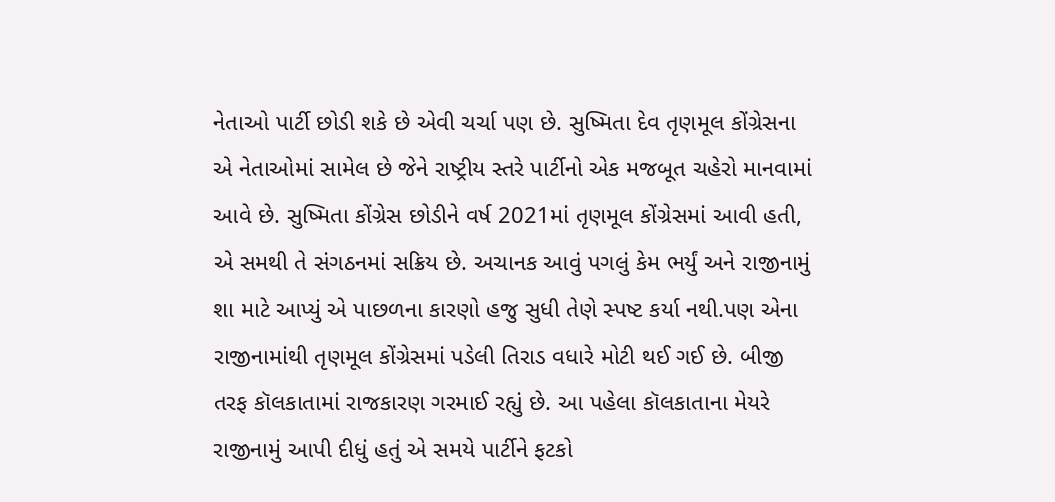નેતાઓ પાર્ટી છોડી શકે છે એવી ચર્ચા પણ છે. સુષ્મિતા દેવ તૃણમૂલ કોંગ્રેસના એ નેતાઓમાં સામેલ છે જેને રાષ્ટ્રીય સ્તરે પાર્ટીનો એક મજબૂત ચહેરો માનવામાં આવે છે. સુષ્મિતા કોંગ્રેસ છોડીને વર્ષ 2021માં તૃણમૂલ કોંગ્રેસમાં આવી હતી, એ સમથી તે સંગઠનમાં સક્રિય છે. અચાનક આવું પગલું કેમ ભર્યું અને રાજીનામું શા માટે આપ્યું એ પાછળના કારણો હજુ સુધી તેણે સ્પષ્ટ કર્યા નથી.પણ એના રાજીનામાંથી તૃણમૂલ કોંગ્રેસમાં પડેલી તિરાડ વધારે મોટી થઈ ગઈ છે. બીજી તરફ કૉલકાતામાં રાજકારણ ગરમાઈ રહ્યું છે. આ પહેલા કૉલકાતાના મેયરે રાજીનામું આપી દીધું હતું એ સમયે પાર્ટીને ફટકો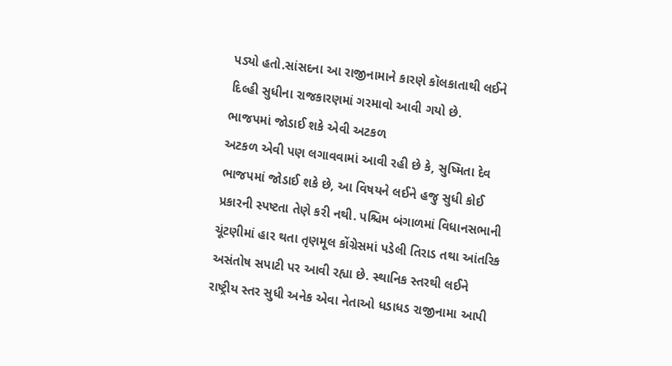પડ્યો હતો.સાંસદના આ રાજીનામાને કારણે કૉલકાતાથી લઈને દિલ્હી સુધીના રાજકારણમાં ગરમાવો આવી ગયો છે.
ભાજપમાં જોડાઈ શકે એવી અટકળ
અટકળ એવી પણ લગાવવામાં આવી રહી છે કે, સુષ્મિતા દેવ ભાજપમાં જોડાઈ શકે છે, આ વિષયને લઈને હજુ સુધી કોઈ પ્રકારની સ્પષ્ટતા તેણે કરી નથી. પશ્ચિમ બંગાળમાં વિધાનસભાની ચૂંટણીમાં હાર થતા તૃણમૂલ કોંગ્રેસમાં પડેલી તિરાડ તથા આંતરિક અસંતોષ સપાટી પર આવી રહ્યા છે. સ્થાનિક સ્તરથી લઈને રાષ્ટ્રીય સ્તર સુધી અનેક એવા નેતાઓ ધડાધડ રાજીનામા આપી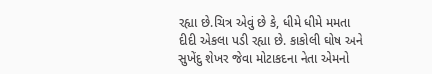રહ્યા છે.ચિત્ર એવું છે કે, ધીમે ધીમે મમતા દીદી એકલા પડી રહ્યા છે. કાકોલી ઘોષ અને સુખેંદુ શેખર જેવા મોટાકદના નેતા એમનો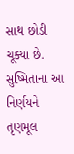સાથ છોડી ચૂક્યા છે. સુષ્મિતાના આ નિર્ણયને તૃણમૂલ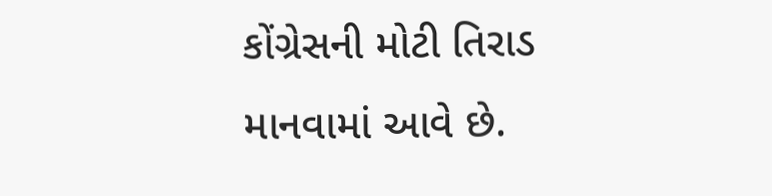કોંગ્રેસની મોટી તિરાડ માનવામાં આવે છે.